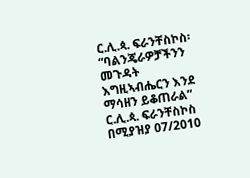ር.ሊ.ጳ. ፍራንቸስኮስ፡ “ባልንጄራዎቻችንን መጉዳት እግዚኣብሔርን እንደ ማሳዘን ይቆጠራል”
ር.ሊ.ጳ. ፍራንቸስኮስ በሚያዝያ 07/2010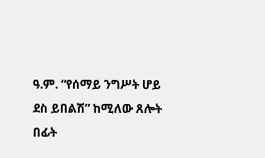ዓ.ም. “የሰማይ ንግሥት ሆይ ደስ ይበልሽ” ከሚለው ጸሎት በፊት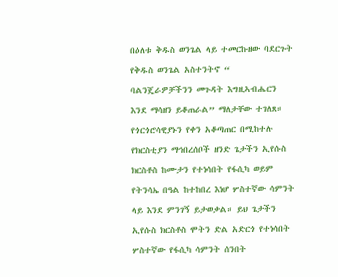በዕለቱ ቅዱስ ወንጌል ላይ ተመርኩዘው ባደርጉት የቅዱስ ወንጌል አስተንትኖ “ ባልንጄራዎቻችንን መጉዳት እግዚኣብሔርን እንደ ማሳዘን ይቆጠራል” ማለታቸው ተገለጸ።
የጎርጎሮሳዊያኑን የቀን አቆጣጠር በሚከተሉ የክርስቲያን ማኅበረሰቦች ዘንድ ጌታችን ኢየሱስ ክርስቶስ ከሙታን የተነሳበት የፋሲካ ወይም የትንሳኤ በዓል ከተከበረ እነሆ ሦስተኛው ሳምንት ላይ እንደ ምንገኝ ይታወቃል። ይህ ጌታችን ኢየሱስ ክርስቶስ ሞትን ድል አድርጎ የተነሳበት ሦስተኛው የፋሲካ ሳምንት ሰንበት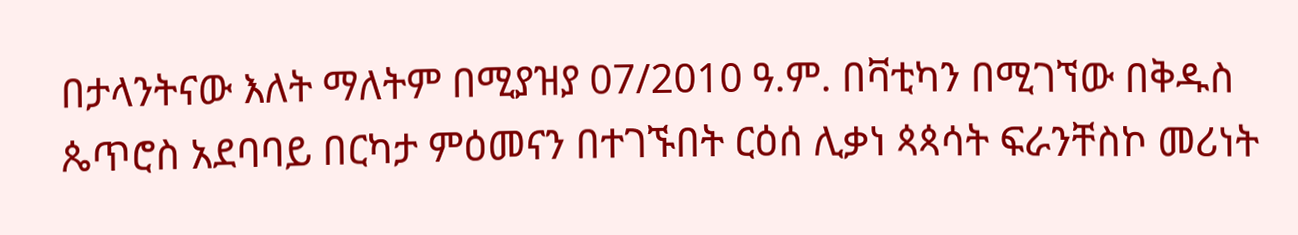በታላንትናው እለት ማለትም በሚያዝያ 07/2010 ዓ.ም. በቫቲካን በሚገኘው በቅዱስ ጴጥሮስ አደባባይ በርካታ ምዕመናን በተገኙበት ርዕሰ ሊቃነ ጳጳሳት ፍራንቸስኮ መሪነት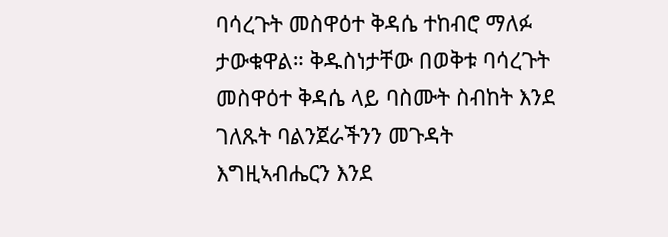ባሳረጉት መስዋዕተ ቅዳሴ ተከብሮ ማለፉ ታውቁዋል። ቅዱስነታቸው በወቅቱ ባሳረጉት መስዋዕተ ቅዳሴ ላይ ባስሙት ስብከት እንደ ገለጹት ባልንጀራችንን መጉዳት እግዚኣብሔርን እንደ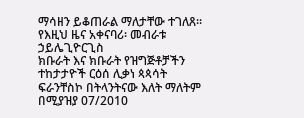ማሳዘን ይቆጠራል ማለታቸው ተገለጸ።
የእዚህ ዜና አቀናባሪ፡ መብራቱ ኃይሌጊዮርጊስ
ክቡራት እና ክቡራት የዝግጅቶቻችን ተከታታዮች ርዕሰ ሊቃነ ጳጳሳት ፍራንቸስኮ በትላንትናው እለት ማለትም በሚያዝያ 07/2010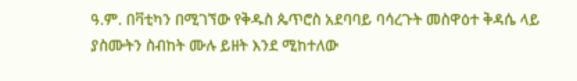ዓ.ም. በቫቲካን በሚገኘው የቅዱስ ጴጥሮስ አደባባይ ባሳረጉት መስዋዕተ ቅዳሴ ላይ ያስሙትን ስብከት ሙሉ ይዘት እንደ ሚከተለው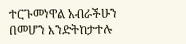ተርጉመነዋል አብራችሁን በመሆን እንድትከታተሉ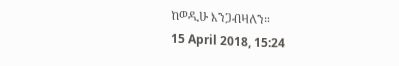ከወዲሁ እንጋብዛለን።
15 April 2018, 15:24